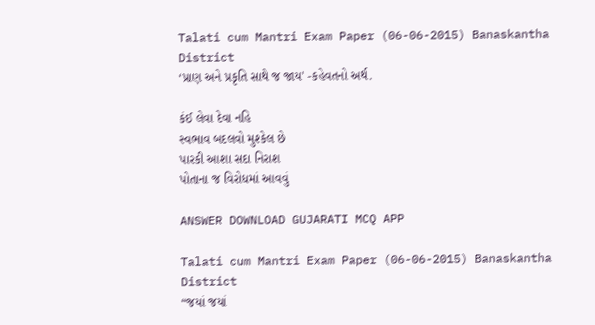Talati cum Mantri Exam Paper (06-06-2015) Banaskantha District
‘પ્રાણ અને પ્રકૃતિ સાથે જ જાય' -કહેવતનો અર્થ.

કંઈ લેવા દેવા નહિ
સ્વભાવ બદલવો મુશ્કેલ છે
પારકી આશા સદા નિરાશ
પોતાના જ વિરોધમાં આવવું

ANSWER DOWNLOAD GUJARATI MCQ APP

Talati cum Mantri Exam Paper (06-06-2015) Banaskantha District
“જયાં જયાં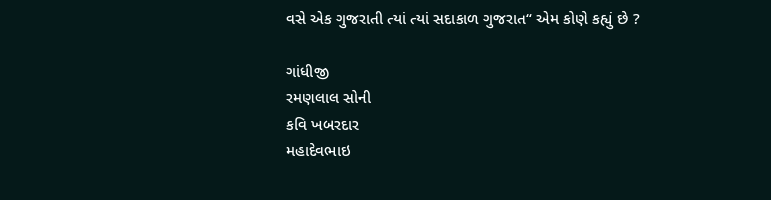વસે એક ગુજરાતી ત્યાં ત્યાં સદાકાળ ગુજરાત“ એમ કોણે કહ્યું છે ?

ગાંધીજી
રમણલાલ સોની
કવિ ખબરદાર
મહાદેવભાઇ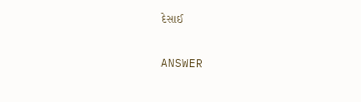દેસાઈ

ANSWER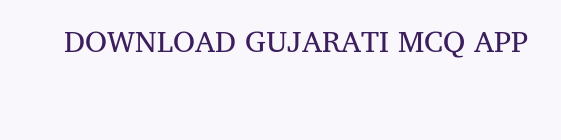DOWNLOAD GUJARATI MCQ APP